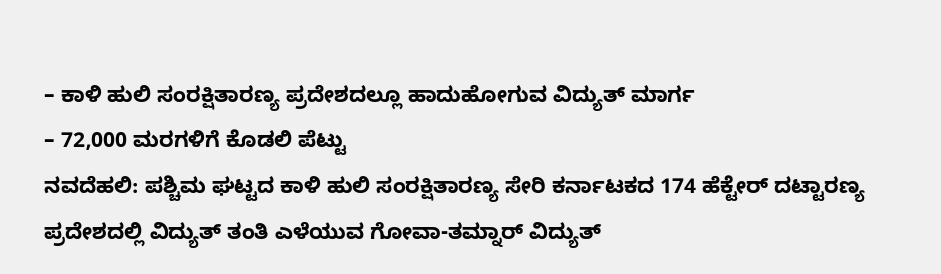– ಕಾಳಿ ಹುಲಿ ಸಂರಕ್ಷಿತಾರಣ್ಯ ಪ್ರದೇಶದಲ್ಲೂ ಹಾದುಹೋಗುವ ವಿದ್ಯುತ್ ಮಾರ್ಗ
– 72,000 ಮರಗಳಿಗೆ ಕೊಡಲಿ ಪೆಟ್ಟು
ನವದೆಹಲಿ: ಪಶ್ಚಿಮ ಘಟ್ಟದ ಕಾಳಿ ಹುಲಿ ಸಂರಕ್ಷಿತಾರಣ್ಯ ಸೇರಿ ಕರ್ನಾಟಕದ 174 ಹೆಕ್ಟೇರ್ ದಟ್ಟಾರಣ್ಯ ಪ್ರದೇಶದಲ್ಲಿ ವಿದ್ಯುತ್ ತಂತಿ ಎಳೆಯುವ ಗೋವಾ-ತಮ್ನಾರ್ ವಿದ್ಯುತ್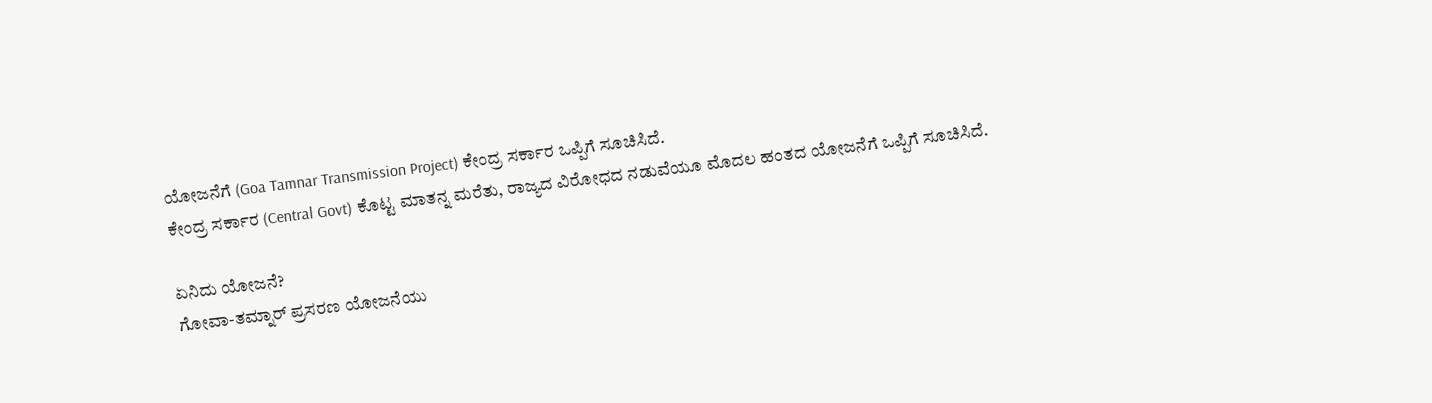ಯೋಜನೆಗೆ (Goa Tamnar Transmission Project) ಕೇಂದ್ರ ಸರ್ಕಾರ ಒಪ್ಪಿಗೆ ಸೂಚಿಸಿದೆ.
ಕೇಂದ್ರ ಸರ್ಕಾರ (Central Govt) ಕೊಟ್ಟ ಮಾತನ್ನ ಮರೆತು, ರಾಜ್ಯದ ವಿರೋಧದ ನಡುವೆಯೂ ಮೊದಲ ಹಂತದ ಯೋಜನೆಗೆ ಒಪ್ಪಿಗೆ ಸೂಚಿಸಿದೆ.

ಏನಿದು ಯೋಜನೆ?
ಗೋವಾ-ತಮ್ನಾರ್ ಪ್ರಸರಣ ಯೋಜನೆಯು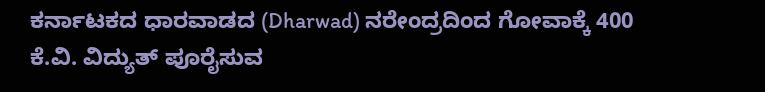ಕರ್ನಾಟಕದ ಧಾರವಾಡದ (Dharwad) ನರೇಂದ್ರದಿಂದ ಗೋವಾಕ್ಕೆ 400 ಕೆ.ವಿ. ವಿದ್ಯುತ್ ಪೂರೈಸುವ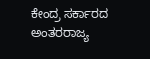ಕೇಂದ್ರ ಸರ್ಕಾರದ ಅಂತರರಾಜ್ಯ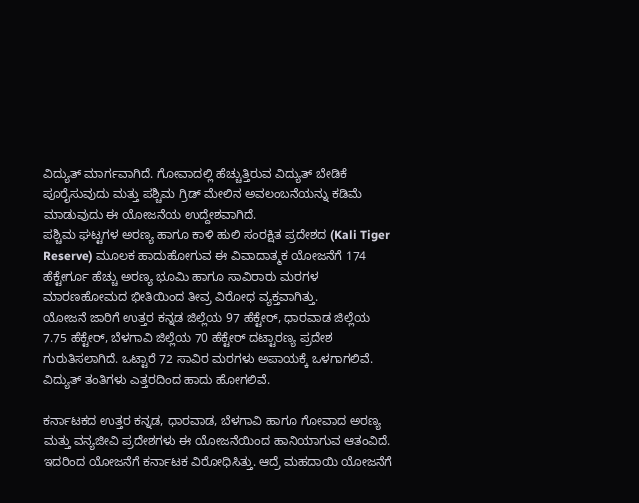ವಿದ್ಯುತ್ ಮಾರ್ಗವಾಗಿದೆ. ಗೋವಾದಲ್ಲಿ ಹೆಚ್ಚುತ್ತಿರುವ ವಿದ್ಯುತ್ ಬೇಡಿಕೆ ಪೂರೈಸುವುದು ಮತ್ತು ಪಶ್ಚಿಮ ಗ್ರಿಡ್ ಮೇಲಿನ ಅವಲಂಬನೆಯನ್ನು ಕಡಿಮೆ ಮಾಡುವುದು ಈ ಯೋಜನೆಯ ಉದ್ದೇಶವಾಗಿದೆ.
ಪಶ್ಚಿಮ ಘಟ್ಟಗಳ ಅರಣ್ಯ ಹಾಗೂ ಕಾಳಿ ಹುಲಿ ಸಂರಕ್ಷಿತ ಪ್ರದೇಶದ (Kali Tiger Reserve) ಮೂಲಕ ಹಾದುಹೋಗುವ ಈ ವಿವಾದಾತ್ಮಕ ಯೋಜನೆಗೆ 174 ಹೆಕ್ಟೇರ್ಗೂ ಹೆಚ್ಚು ಅರಣ್ಯ ಭೂಮಿ ಹಾಗೂ ಸಾವಿರಾರು ಮರಗಳ ಮಾರಣಹೋಮದ ಭೀತಿಯಿಂದ ತೀವ್ರ ವಿರೋಧ ವ್ಯಕ್ತವಾಗಿತ್ತು.
ಯೋಜನೆ ಜಾರಿಗೆ ಉತ್ತರ ಕನ್ನಡ ಜಿಲ್ಲೆಯ 97 ಹೆಕ್ಟೇರ್, ಧಾರವಾಡ ಜಿಲ್ಲೆಯ 7.75 ಹೆಕ್ಟೇರ್, ಬೆಳಗಾವಿ ಜಿಲ್ಲೆಯ 70 ಹೆಕ್ಟೇರ್ ದಟ್ಟಾರಣ್ಯ ಪ್ರದೇಶ ಗುರುತಿಸಲಾಗಿದೆ. ಒಟ್ಟಾರೆ 72 ಸಾವಿರ ಮರಗಳು ಅಪಾಯಕ್ಕೆ ಒಳಗಾಗಲಿವೆ. ವಿದ್ಯುತ್ ತಂತಿಗಳು ಎತ್ತರದಿಂದ ಹಾದು ಹೋಗಲಿವೆ.

ಕರ್ನಾಟಕದ ಉತ್ತರ ಕನ್ನಡ, ಧಾರವಾಡ, ಬೆಳಗಾವಿ ಹಾಗೂ ಗೋವಾದ ಅರಣ್ಯ ಮತ್ತು ವನ್ಯಜೀವಿ ಪ್ರದೇಶಗಳು ಈ ಯೋಜನೆಯಿಂದ ಹಾನಿಯಾಗುವ ಆತಂವಿದೆ. ಇದರಿಂದ ಯೋಜನೆಗೆ ಕರ್ನಾಟಕ ವಿರೋಧಿಸಿತ್ತು. ಆದ್ರೆ ಮಹದಾಯಿ ಯೋಜನೆಗೆ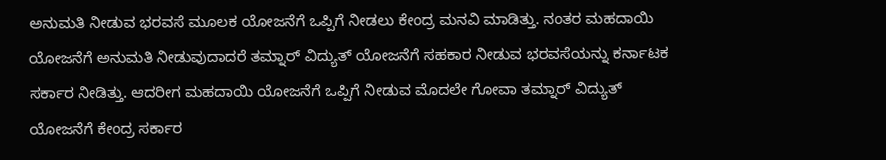ಅನುಮತಿ ನೀಡುವ ಭರವಸೆ ಮೂಲಕ ಯೋಜನೆಗೆ ಒಪ್ಪಿಗೆ ನೀಡಲು ಕೇಂದ್ರ ಮನವಿ ಮಾಡಿತ್ತು. ನಂತರ ಮಹದಾಯಿ ಯೋಜನೆಗೆ ಅನುಮತಿ ನೀಡುವುದಾದರೆ ತಮ್ನಾರ್ ವಿದ್ಯುತ್ ಯೋಜನೆಗೆ ಸಹಕಾರ ನೀಡುವ ಭರವಸೆಯನ್ನು ಕರ್ನಾಟಕ ಸರ್ಕಾರ ನೀಡಿತ್ತು. ಆದರೀಗ ಮಹದಾಯಿ ಯೋಜನೆಗೆ ಒಪ್ಪಿಗೆ ನೀಡುವ ಮೊದಲೇ ಗೋವಾ ತಮ್ನಾರ್ ವಿದ್ಯುತ್ ಯೋಜನೆಗೆ ಕೇಂದ್ರ ಸರ್ಕಾರ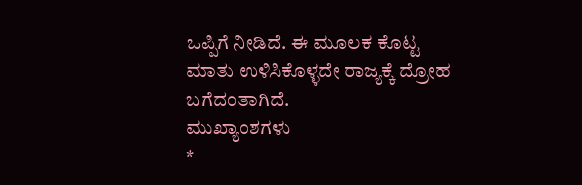ಒಪ್ಪಿಗೆ ನೀಡಿದೆ. ಈ ಮೂಲಕ ಕೊಟ್ಟ ಮಾತು ಉಳಿಸಿಕೊಳ್ಳದೇ ರಾಜ್ಯಕ್ಕೆ ದ್ರೋಹ ಬಗೆದಂತಾಗಿದೆ.
ಮುಖ್ಯಾಂಶಗಳು
*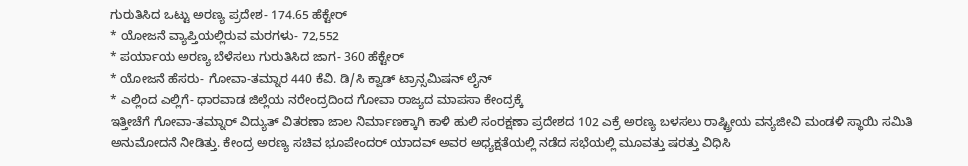ಗುರುತಿಸಿದ ಒಟ್ಟು ಅರಣ್ಯ ಪ್ರದೇಶ- 174.65 ಹೆಕ್ಟೇರ್
* ಯೋಜನೆ ವ್ಯಾಪ್ತಿಯಲ್ಲಿರುವ ಮರಗಳು- 72,552
* ಪರ್ಯಾಯ ಅರಣ್ಯ ಬೆಳೆಸಲು ಗುರುತಿಸಿದ ಜಾಗ- 360 ಹೆಕ್ಟೇರ್
* ಯೋಜನೆ ಹೆಸರು- ಗೋವಾ-ತಮ್ನಾರ 440 ಕೆವಿ. ಡಿ/ಸಿ ಕ್ವಾಡ್ ಟ್ರಾನ್ಸಮಿಷನ್ ಲೈನ್
* ಎಲ್ಲಿಂದ ಎಲ್ಲಿಗೆ- ಧಾರವಾಡ ಜಿಲ್ಲೆಯ ನರೇಂದ್ರದಿಂದ ಗೋವಾ ರಾಜ್ಯದ ಮಾಪಸಾ ಕೇಂದ್ರಕ್ಕೆ
ಇತ್ತೀಚೆಗೆ ಗೋವಾ-ತಮ್ನಾರ್ ವಿದ್ಯುತ್ ವಿತರಣಾ ಜಾಲ ನಿರ್ಮಾಣಕ್ಕಾಗಿ ಕಾಳಿ ಹುಲಿ ಸಂರಕ್ಷಣಾ ಪ್ರದೇಶದ 102 ಎಕ್ರೆ ಅರಣ್ಯ ಬಳಸಲು ರಾಷ್ಟ್ರೀಯ ವನ್ಯಜೀವಿ ಮಂಡಳಿ ಸ್ಥಾಯಿ ಸಮಿತಿ ಅನುಮೋದನೆ ನೀಡಿತ್ತು. ಕೇಂದ್ರ ಅರಣ್ಯ ಸಚಿವ ಭೂಪೇಂದರ್ ಯಾದವ್ ಅವರ ಅಧ್ಯಕ್ಷತೆಯಲ್ಲಿ ನಡೆದ ಸಭೆಯಲ್ಲಿ ಮೂವತ್ತು ಷರತ್ತು ವಿಧಿಸಿ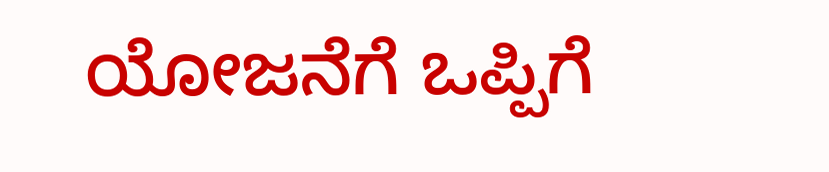ಯೋಜನೆಗೆ ಒಪ್ಪಿಗೆ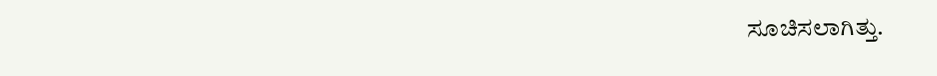ಸೂಚಿಸಲಾಗಿತ್ತು.